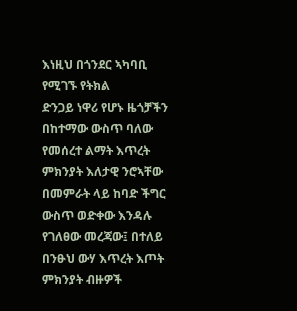እነዚህ በጎንደር ኣካባቢ የሚገኙ የትክል
ድንጋይ ነዋሪ የሆኑ ዜጎቻችን በከተማው ውስጥ ባለው የመሰረተ ልማት እጥረት ምክንያት እለታዊ ንሮኣቸው በመምራት ላይ ከባድ ችግር
ውስጥ ወድቀው እንዳሉ የገለፀው መረጃው፤ በተለይ በንፁህ ውሃ እጥረት እጦት ምክንያት ብዙዎች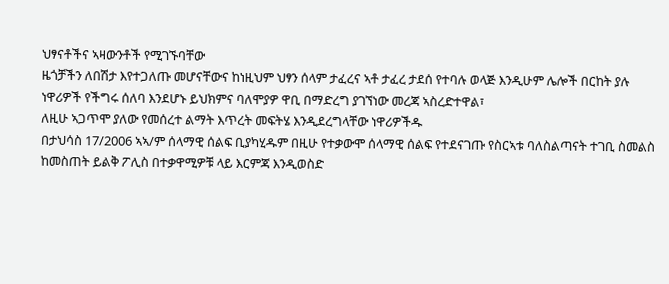ህፃናቶችና ኣዛውንቶች የሚገኙባቸው
ዜጎቻችን ለበሽታ እየተጋለጡ መሆናቸውና ከነዚህም ህፃን ሰላም ታፈረና ኣቶ ታፈረ ታደሰ የተባሉ ወላጅ እንዲሁም ሌሎች በርከት ያሉ
ነዋሪዎች የችግሩ ሰለባ እንደሆኑ ይህክምና ባለሞያዎ ዋቢ በማድረግ ያገኘነው መረጃ ኣስረድተዋል፣
ለዚሁ ኣጋጥሞ ያለው የመሰረተ ልማት እጥረት መፍትሄ እንዲደረግላቸው ነዋሪዎችዱ
በታህሳስ 17/2006 ኣኣ/ም ሰላማዊ ሰልፍ ቢያካሂዱም በዚሁ የተቃውሞ ሰላማዊ ሰልፍ የተደናገጡ የስርኣቱ ባለስልጣናት ተገቢ ስመልስ
ከመስጠት ይልቅ ፖሊስ በተቃዋሚዎቹ ላይ እርምጃ እንዲወስድ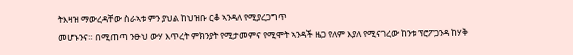ትእዛዝ ማውረዳቸው ስራኣቱ ምን ያህል ከህዝቡ ርቆ ኣንዳለ የሚያረጋግጥ
መሆኑንና። በሚጠጣ ንፁህ ውሃ እጥረት ምክንያት የሚታመምና የሚሞት ኣንዳች ዜጋ የለም እያለ የሚናገረው ከንቱ ፕሮፖጋንዳ ከሃቅ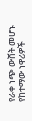የራቀ ነጭ ውሸት መሆኑ የከተማው ነዋሪዎች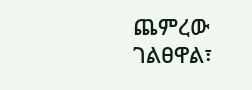ጨምረው ገልፀዋል፣